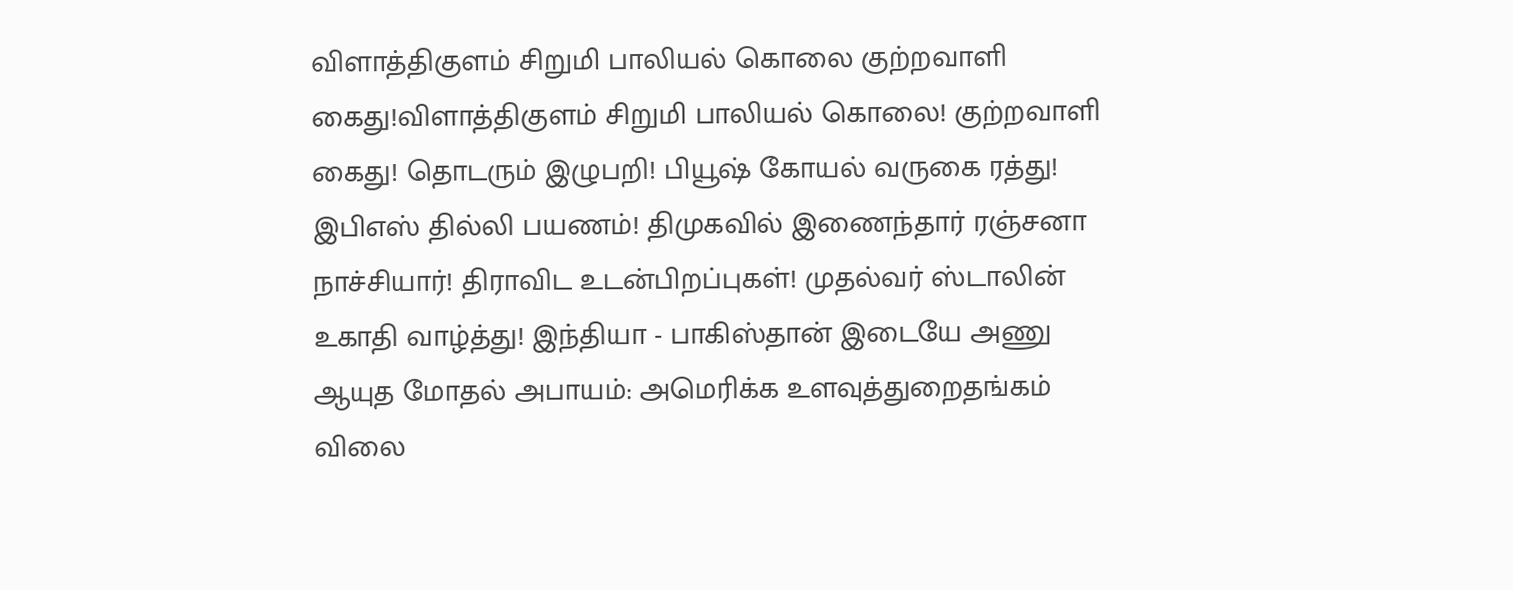விளாத்திகுளம் சிறுமி பாலியல் கொலை குற்றவாளி கைது!விளாத்திகுளம் சிறுமி பாலியல் கொலை! குற்றவாளி கைது! தொடரும் இழுபறி! பியூஷ் கோயல் வருகை ரத்து! இபிஎஸ் தில்லி பயணம்! திமுகவில் இணைந்தார் ரஞ்சனா நாச்சியார்! திராவிட உடன்பிறப்புகள்! முதல்வர் ஸ்டாலின் உகாதி வாழ்த்து! இந்தியா - பாகிஸ்தான் இடையே அணு ஆயுத மோதல் அபாயம்: அமெரிக்க உளவுத்துறைதங்கம் விலை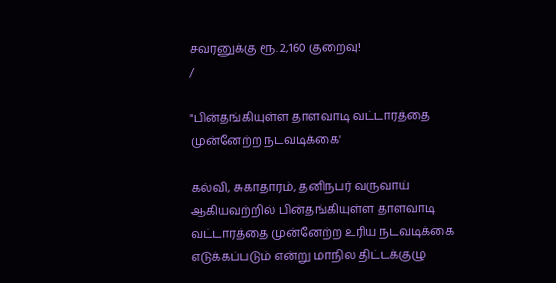சவரனுக்கு ரூ. 2,160 குறைவு!
/

"பின்தங்கியுள்ள தாளவாடி வட்டாரத்தை முன்னேற்ற நடவடிக்கை'

கல்வி, சுகாதாரம், தனிநபர் வருவாய் ஆகியவற்றில் பின்தங்கியுள்ள தாளவாடி வட்டாரத்தை முன்னேற்ற உரிய நடவடிக்கை எடுக்கப்படும் என்று மாநில திட்டக்குழு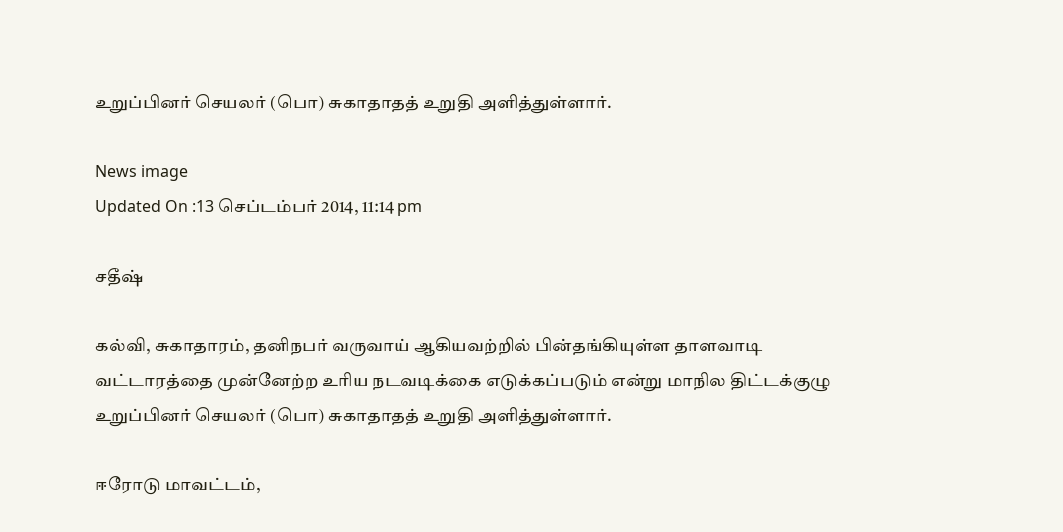உறுப்பினர் செயலர் (பொ) சுகாதாதத் உறுதி அளித்துள்ளார்.

News image
Updated On :13 செப்டம்பர் 2014, 11:14 pm

சதீஷ்

கல்வி, சுகாதாரம், தனிநபர் வருவாய் ஆகியவற்றில் பின்தங்கியுள்ள தாளவாடி வட்டாரத்தை முன்னேற்ற உரிய நடவடிக்கை எடுக்கப்படும் என்று மாநில திட்டக்குழு உறுப்பினர் செயலர் (பொ) சுகாதாதத் உறுதி அளித்துள்ளார்.

ஈரோடு மாவட்டம்,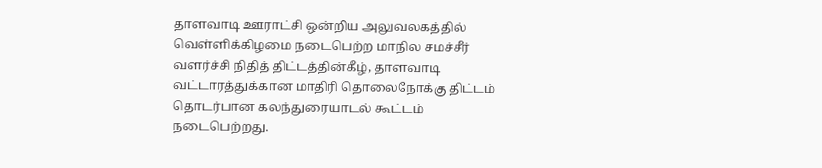தாளவாடி ஊராட்சி ஒன்றிய அலுவலகத்தில் வெள்ளிக்கிழமை நடைபெற்ற மாநில சமச்சீர் வளர்ச்சி நிதித் திட்டத்தின்கீழ், தாளவாடி வட்டாரத்துக்கான மாதிரி தொலைநோக்கு திட்டம் தொடர்பான கலந்துரையாடல் கூட்டம் நடைபெற்றது.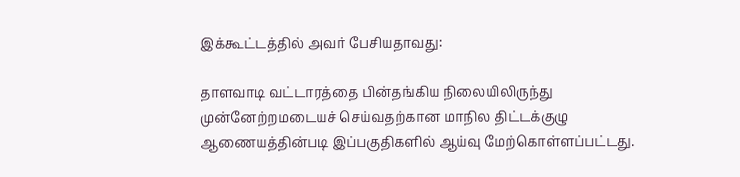இக்கூட்டத்தில் அவர் பேசியதாவது:

தாளவாடி வட்டாரத்தை பின்தங்கிய நிலையிலிருந்து முன்னேற்றமடையச் செய்வதற்கான மாநில திட்டக்குழு ஆணையத்தின்படி இப்பகுதிகளில் ஆய்வு மேற்கொள்ளப்பட்டது.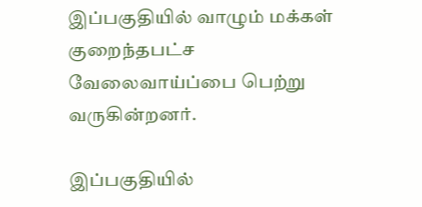இப்பகுதியில் வாழும் மக்கள் குறைந்தபட்ச வேலைவாய்ப்பை பெற்று வருகின்றனர்.

இப்பகுதியில்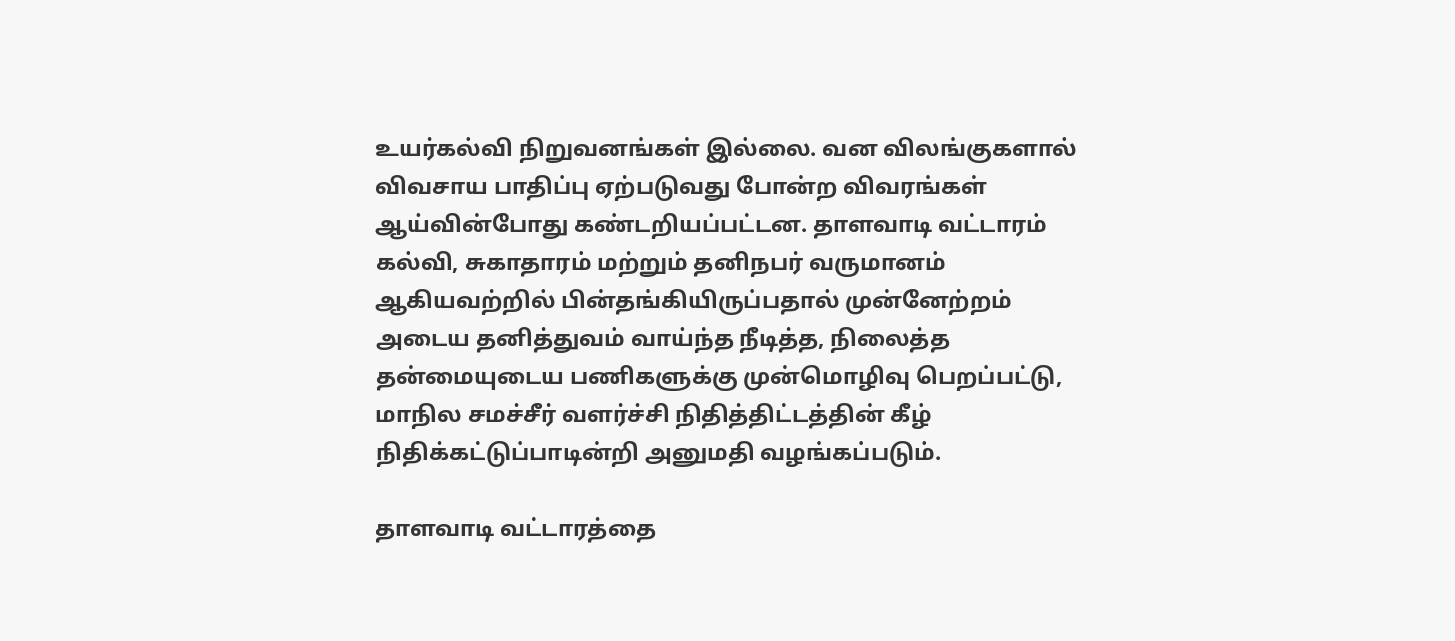உயர்கல்வி நிறுவனங்கள் இல்லை. வன விலங்குகளால் விவசாய பாதிப்பு ஏற்படுவது போன்ற விவரங்கள் ஆய்வின்போது கண்டறியப்பட்டன. தாளவாடி வட்டாரம் கல்வி, சுகாதாரம் மற்றும் தனிநபர் வருமானம் ஆகியவற்றில் பின்தங்கியிருப்பதால் முன்னேற்றம் அடைய தனித்துவம் வாய்ந்த நீடித்த, நிலைத்த தன்மையுடைய பணிகளுக்கு முன்மொழிவு பெறப்பட்டு, மாநில சமச்சீர் வளர்ச்சி நிதித்திட்டத்தின் கீழ் நிதிக்கட்டுப்பாடின்றி அனுமதி வழங்கப்படும்.

தாளவாடி வட்டாரத்தை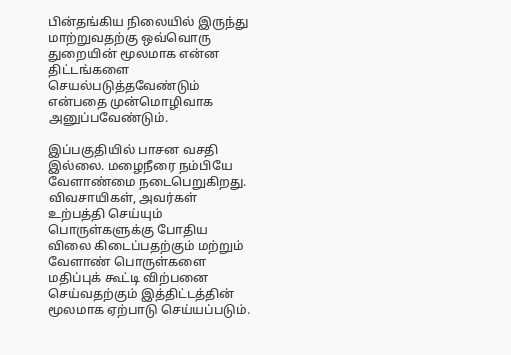பின்தங்கிய நிலையில் இருந்து மாற்றுவதற்கு ஒவ்வொரு துறையின் மூலமாக என்ன திட்டங்களை செயல்படுத்தவேண்டும் என்பதை முன்மொழிவாக அனுப்பவேண்டும்.

இப்பகுதியில் பாசன வசதி இல்லை. மழைநீரை நம்பியே வேளாண்மை நடைபெறுகிறது. விவசாயிகள், அவர்கள் உற்பத்தி செய்யும் பொருள்களுக்கு போதிய விலை கிடைப்பதற்கும் மற்றும் வேளாண் பொருள்களை மதிப்புக் கூட்டி விற்பனை செய்வதற்கும் இத்திட்டத்தின் மூலமாக ஏற்பாடு செய்யப்படும்.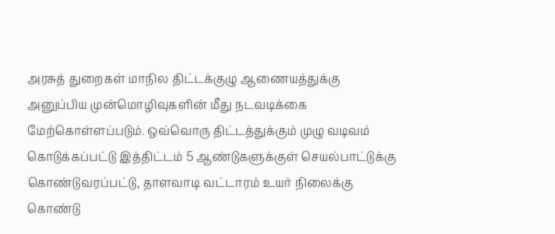அரசுத் துறைகள் மாநில திட்டக்குழு ஆணையத்துக்கு அனுப்பிய முன்மொழிவுகளின் மீது நடவடிக்கை மேற்கொள்ளப்படும். ஒவ்வொரு திட்டத்துக்கும் முழு வடிவம் கொடுக்கப்பட்டு இத்திட்டம் 5 ஆண்டுகளுக்குள் செயல்பாட்டுக்கு கொண்டுவரப்பட்டு, தாளவாடி வட்டாரம் உயர் நிலைக்கு கொண்டு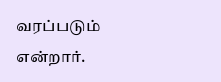வரப்படும் என்றார்.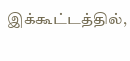இக்கூட்டத்தில்,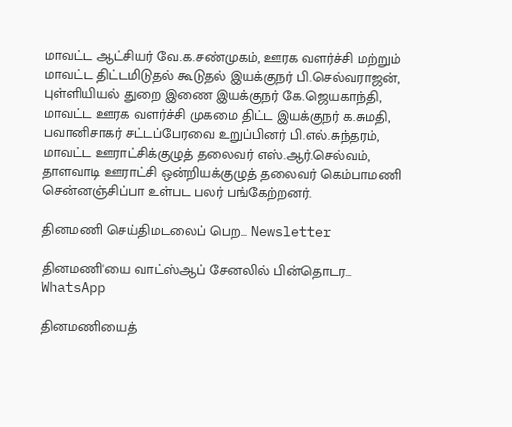மாவட்ட ஆட்சியர் வே.க.சண்முகம், ஊரக வளர்ச்சி மற்றும் மாவட்ட திட்டமிடுதல் கூடுதல் இயக்குநர் பி.செல்வராஜன், புள்ளியியல் துறை இணை இயக்குநர் கே.ஜெயகாந்தி, மாவட்ட ஊரக வளர்ச்சி முகமை திட்ட இயக்குநர் க.சுமதி, பவானிசாகர் சட்டப்பேரவை உறுப்பினர் பி.எல்.சுந்தரம், மாவட்ட ஊராட்சிக்குழுத் தலைவர் எஸ்.ஆர்.செல்வம், தாளவாடி ஊராட்சி ஒன்றியக்குழுத் தலைவர் கெம்பாமணி சென்னஞ்சிப்பா உள்பட பலர் பங்கேற்றனர்.

தினமணி செய்திமடலைப் பெற... Newsletter

தினமணி'யை வாட்ஸ்ஆப் சேனலில் பின்தொடர... WhatsApp

தினமணியைத்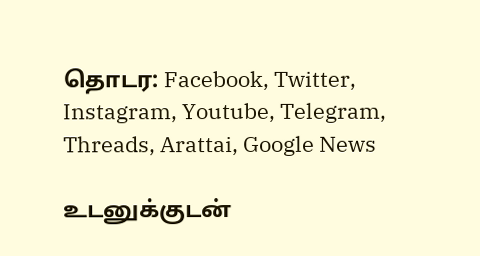தொடர: Facebook, Twitter, Instagram, Youtube, Telegram, Threads, Arattai, Google News

உடனுக்குடன்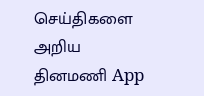செய்திகளை அறிய தினமணி App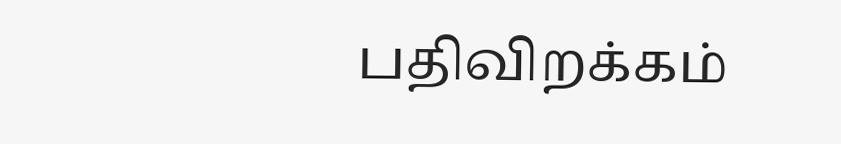பதிவிறக்கம்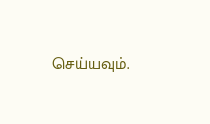செய்யவும்.